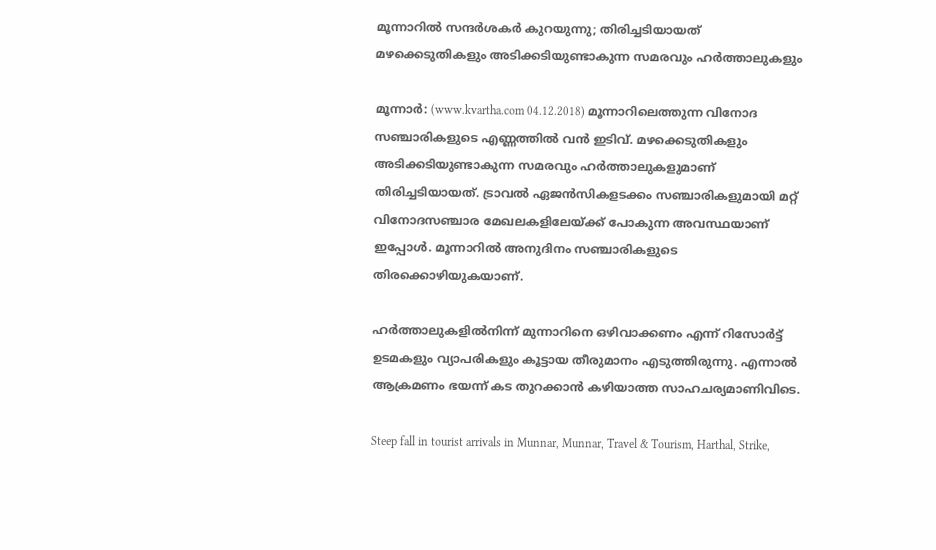മൂന്നാറില്‍ സന്ദര്‍ശകര്‍ കുറയുന്നു; തിരിച്ചടിയായത് മഴക്കെടുതികളും അടിക്കടിയുണ്ടാകുന്ന സമരവും ഹര്‍ത്താലുകളും

മൂന്നാര്‍: (www.kvartha.com 04.12.2018) മൂന്നാറിലെത്തുന്ന വിനോദ സഞ്ചാരികളുടെ എണ്ണത്തില്‍ വന്‍ ഇടിവ്. മഴക്കെടുതികളും അടിക്കടിയുണ്ടാകുന്ന സമരവും ഹര്‍ത്താലുകളുമാണ് തിരിച്ചടിയായത്. ട്രാവല്‍ ഏജന്‍സികളടക്കം സഞ്ചാരികളുമായി മറ്റ് വിനോദസഞ്ചാര മേഖലകളിലേയ്ക്ക് പോകുന്ന അവസ്ഥയാണ് ഇപ്പോള്‍. മൂന്നാറില്‍ അനുദിനം സഞ്ചാരികളുടെ തിരക്കൊഴിയുകയാണ്.

ഹര്‍ത്താലുകളില്‍നിന്ന് മുന്നാറിനെ ഒഴിവാക്കണം എന്ന് റിസോര്‍ട്ട് ഉടമകളും വ്യാപരികളും കൂട്ടായ തീരുമാനം എടുത്തിരുന്നു. എന്നാല്‍ ആക്രമണം ഭയന്ന് കട തുറക്കാന്‍ കഴിയാത്ത സാഹചര്യമാണിവിടെ.

Steep fall in tourist arrivals in Munnar, Munnar, Travel & Tourism, Harthal, Strike,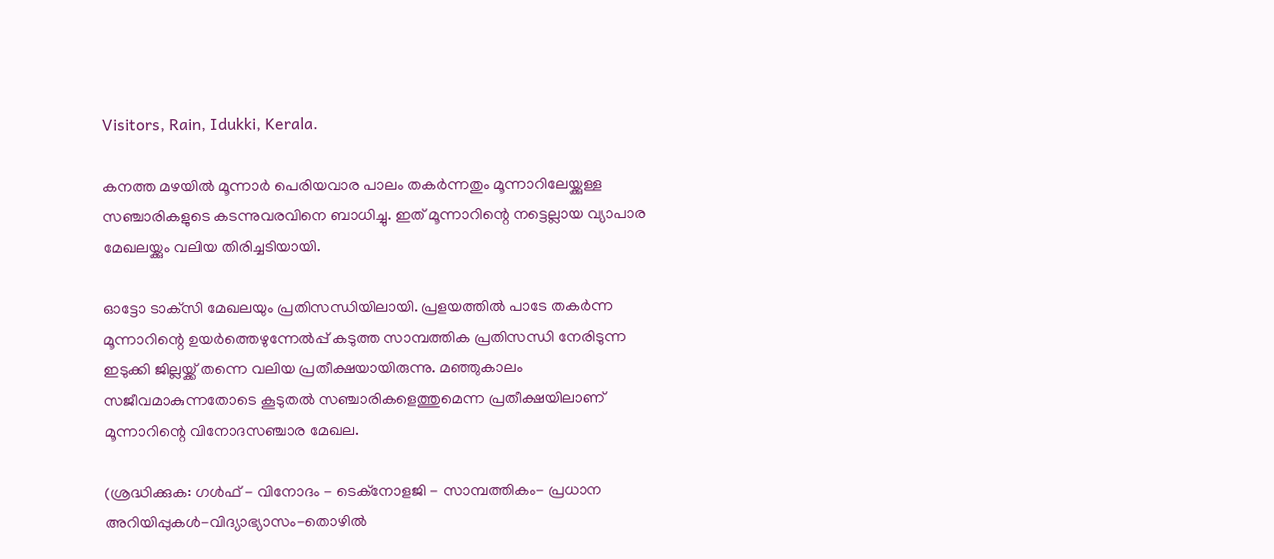Visitors, Rain, Idukki, Kerala.

കനത്ത മഴയില്‍ മൂന്നാര്‍ പെരിയവാര പാലം തകര്‍ന്നതും മൂന്നാറിലേയ്ക്കുള്ള സഞ്ചാരികളുടെ കടന്നുവരവിനെ ബാധിച്ചു. ഇത് മൂന്നാറിന്റെ നട്ടെല്ലായ വ്യാപാര മേഖലയ്ക്കും വലിയ തിരിച്ചടിയായി.

ഓട്ടോ ടാക്‌സി മേഖലയും പ്രതിസന്ധിയിലായി. പ്രളയത്തില്‍ പാടേ തകര്‍ന്ന മൂന്നാറിന്റെ ഉയര്‍ത്തെഴുന്നേല്‍പ്പ് കടുത്ത സാമ്പത്തിക പ്രതിസന്ധി നേരിടുന്ന ഇടുക്കി ജില്ലയ്ക്ക് തന്നെ വലിയ പ്രതീക്ഷയായിരുന്നു. മഞ്ഞുകാലം സജീവമാകുന്നതോടെ കൂടുതല്‍ സഞ്ചാരികളെത്തുമെന്ന പ്രതീക്ഷയിലാണ് മൂന്നാറിന്റെ വിനോദസഞ്ചാര മേഖല.

(ശ്രദ്ധിക്കുക: ഗൾഫ് - വിനോദം - ടെക്നോളജി - സാമ്പത്തികം- പ്രധാന അറിയിപ്പുകൾ-വിദ്യാഭ്യാസം-തൊഴിൽ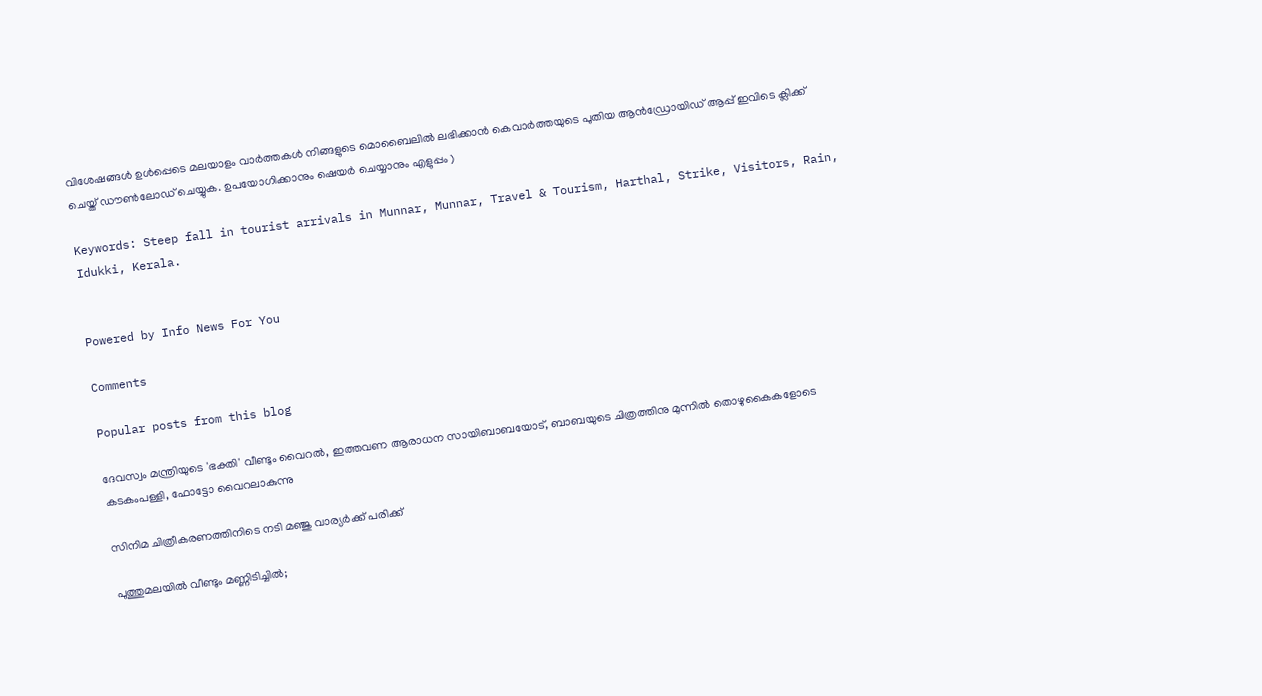വിശേഷങ്ങൾ ഉൾപ്പെടെ മലയാളം വാർത്തകൾ നിങ്ങളുടെ മൊബൈലിൽ ലഭിക്കാൻ കെവാർത്തയുടെ പുതിയ ആൻഡ്രോയിഡ് ആപ്പ് ഇവിടെ ക്ലിക്ക് ചെയ്ത് ഡൗൺലോഡ് ചെയ്യുക. ഉപയോഗിക്കാനും ഷെയർ ചെയ്യാനും എളുപ്പം )

Keywords: Steep fall in tourist arrivals in Munnar, Munnar, Travel & Tourism, Harthal, Strike, Visitors, Rain, Idukki, Kerala.


Powered by Info News For You

Comments

Popular posts from this blog

ദേവസ്വം മന്ത്രിയുടെ 'ഭക്തി' വീണ്ടും വൈറല്‍, ഇത്തവണ ആരാധന സായിബാബയോട്, ബാബയുടെ ചിത്രത്തിനു മുന്നില്‍ തൊഴുകൈകളോടെ കടകംപള്ളി, ഫോട്ടോ വൈറലാകുന്നു

സിനിമ ചിത്രീകരണത്തിനിടെ നടി മഞ്ജു വാര്യര്‍ക്ക് പരിക്ക്

പുത്തുമലയില്‍ വീണ്ടും മണ്ണിടിച്ചില്‍;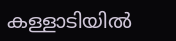കള്ളാടിയില്‍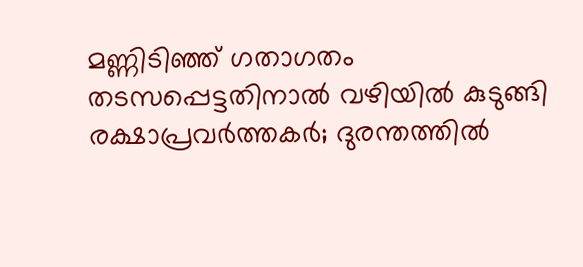മണ്ണിടിഞ്ഞ് ഗതാഗതം തടസപ്പെട്ടതിനാല്‍ വഴിയില്‍ കുടുങ്ങി രക്ഷാപ്രവര്‍ത്തകര്‍; ദുരന്തത്തില്‍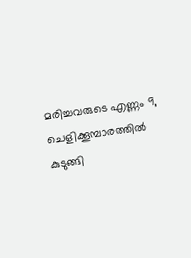മരിച്ചവരുടെ എണ്ണം 9, ചെളിക്കൂമ്പാരത്തില്‍ കുടുങ്ങി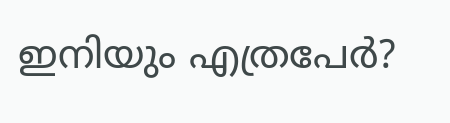ഇനിയും എത്രപേര്‍?